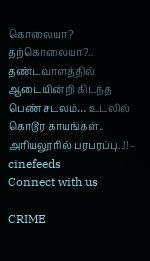கொலையா? தற்கொலையா?.. தண்டவாளத்தில் ஆடையின்றி கிடந்த பெண் சடலம்… உடலில் கொடூர காயங்கள்.. அரியலூரில் பரபரப்பு..!! – cinefeeds
Connect with us

CRIME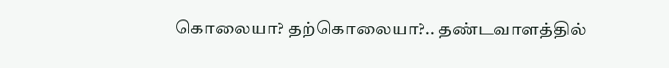கொலையா? தற்கொலையா?.. தண்டவாளத்தில்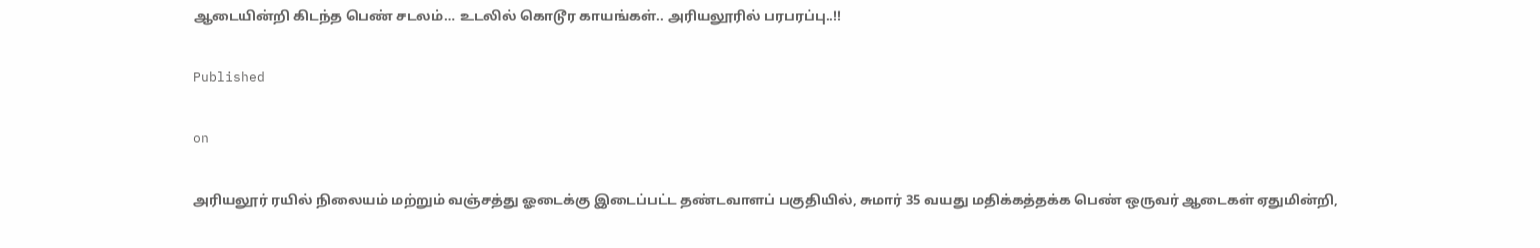ஆடையின்றி கிடந்த பெண் சடலம்… உடலில் கொடூர காயங்கள்.. அரியலூரில் பரபரப்பு..!!

Published

on

அரியலூர் ரயில் நிலையம் மற்றும் வஞ்சத்து ஓடைக்கு இடைப்பட்ட தண்டவாளப் பகுதியில், சுமார் 35 வயது மதிக்கத்தக்க பெண் ஒருவர் ஆடைகள் ஏதுமின்றி,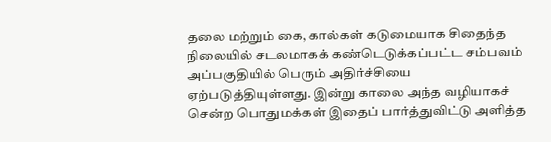தலை மற்றும் கை, கால்கள் கடுமையாக சிதைந்த நிலையில் சடலமாகக் கண்டெடுக்கப்பட்ட சம்பவம் அப்பகுதியில் பெரும் அதிர்ச்சியை ஏற்படுத்தியுள்ளது. இன்று காலை அந்த வழியாகச் சென்ற பொதுமக்கள் இதைப் பார்த்துவிட்டு அளித்த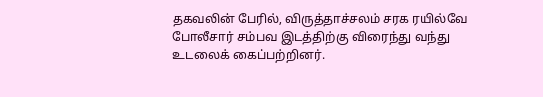தகவலின் பேரில், விருத்தாச்சலம் சரக ரயில்வே போலீசார் சம்பவ இடத்திற்கு விரைந்து வந்து உடலைக் கைப்பற்றினர்.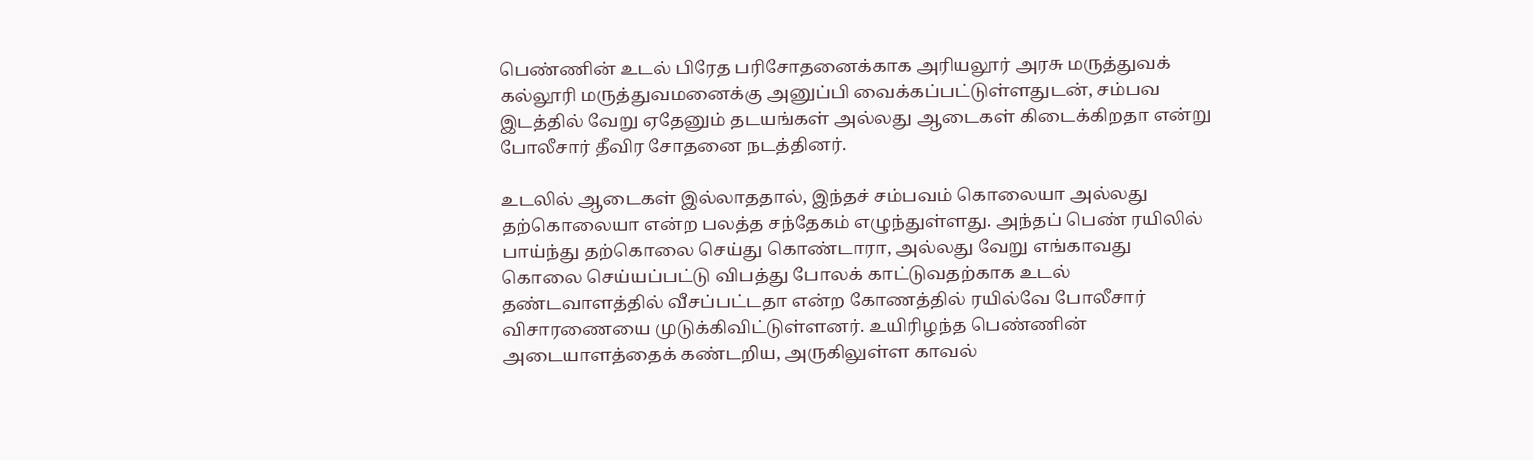பெண்ணின் உடல் பிரேத பரிசோதனைக்காக அரியலூர் அரசு மருத்துவக் கல்லூரி மருத்துவமனைக்கு அனுப்பி வைக்கப்பட்டுள்ளதுடன், சம்பவ இடத்தில் வேறு ஏதேனும் தடயங்கள் அல்லது ஆடைகள் கிடைக்கிறதா என்று போலீசார் தீவிர சோதனை நடத்தினர்.

உடலில் ஆடைகள் இல்லாததால், இந்தச் சம்பவம் கொலையா அல்லது தற்கொலையா என்ற பலத்த சந்தேகம் எழுந்துள்ளது. அந்தப் பெண் ரயிலில் பாய்ந்து தற்கொலை செய்து கொண்டாரா, அல்லது வேறு எங்காவது கொலை செய்யப்பட்டு விபத்து போலக் காட்டுவதற்காக உடல் தண்டவாளத்தில் வீசப்பட்டதா என்ற கோணத்தில் ரயில்வே போலீசார் விசாரணையை முடுக்கிவிட்டுள்ளனர். உயிரிழந்த பெண்ணின் அடையாளத்தைக் கண்டறிய, அருகிலுள்ள காவல்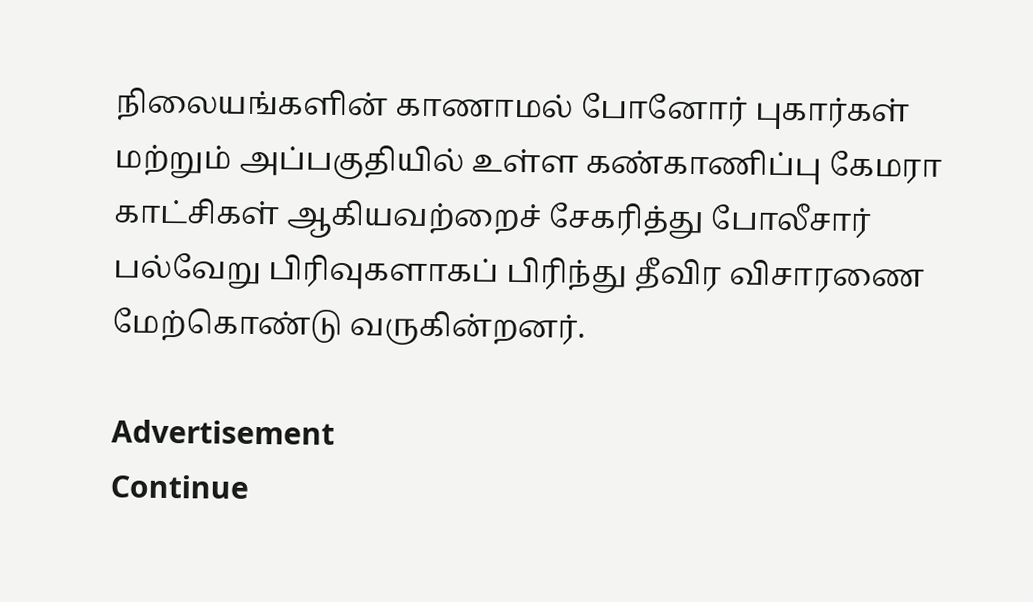நிலையங்களின் காணாமல் போனோர் புகார்கள் மற்றும் அப்பகுதியில் உள்ள கண்காணிப்பு கேமரா காட்சிகள் ஆகியவற்றைச் சேகரித்து போலீசார் பல்வேறு பிரிவுகளாகப் பிரிந்து தீவிர விசாரணை மேற்கொண்டு வருகின்றனர்.

Advertisement
Continue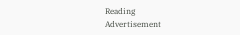Reading
Advertisement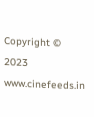Copyright © 2023 www.cinefeeds.in